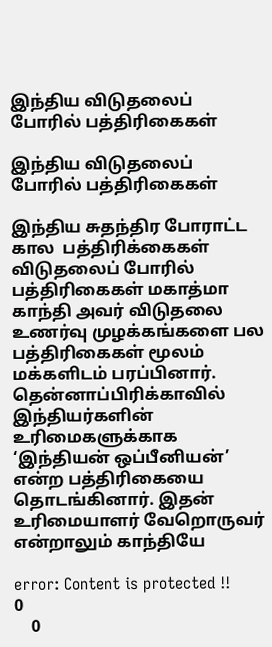இந்திய விடுதலைப் போரில் பத்திரிகைகள்

இந்திய விடுதலைப் போரில் பத்திரிகைகள்

இந்திய சுதந்திர போராட்ட கால  பத்திரிக்கைகள் விடுதலைப் போரில் பத்திரிகைகள் மகாத்மா காந்தி அவர் விடுதலை உணர்வு முழக்கங்களை பல பத்திரிகைகள் மூலம் மக்களிடம் பரப்பினார். தென்னாப்பிரிக்காவில் இந்தியர்களின் உரிமைகளுக்காக ‘இந்தியன் ஒப்பீனியன்’ என்ற பத்திரிகையை தொடங்கினார். இதன் உரிமையாளர் வேறொருவர் என்றாலும் காந்தியே

error: Content is protected !!
0
    0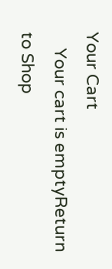Your Cart
    Your cart is emptyReturn to Shop